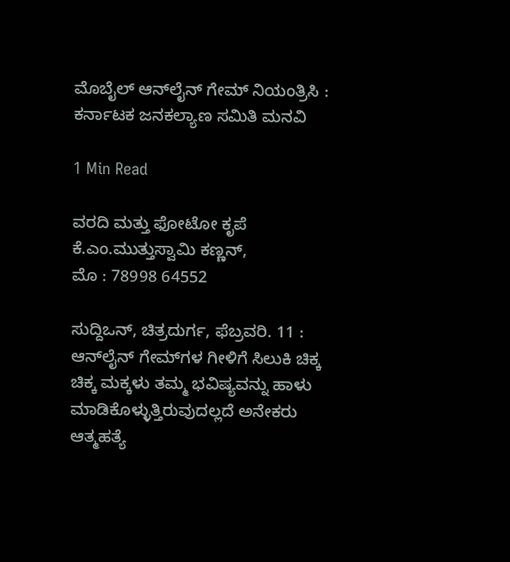ಮೊಬೈಲ್ ಆನ್‍ಲೈನ್ ಗೇಮ್‍ ನಿಯಂತ್ರಿಸಿ : ಕರ್ನಾಟಕ ಜನಕಲ್ಯಾಣ ಸಮಿತಿ ಮನವಿ

1 Min Read

ವರದಿ ಮತ್ತು ಫೋಟೋ ಕೃಪೆ
ಕೆ.ಎಂ.ಮುತ್ತುಸ್ವಾಮಿ ಕಣ್ಣನ್,
ಮೊ : 78998 64552

ಸುದ್ದಿಒನ್, ಚಿತ್ರದುರ್ಗ, ಫೆಬ್ರವರಿ. 11 : ಆನ್‍ಲೈನ್ ಗೇಮ್‍ಗಳ ಗೀಳಿಗೆ ಸಿಲುಕಿ ಚಿಕ್ಕ ಚಿಕ್ಕ ಮಕ್ಕಳು ತಮ್ಮ ಭವಿಷ್ಯವನ್ನು ಹಾಳು ಮಾಡಿಕೊಳ್ಳುತ್ತಿರುವುದಲ್ಲದೆ ಅನೇಕರು ಆತ್ಮಹತ್ಯೆ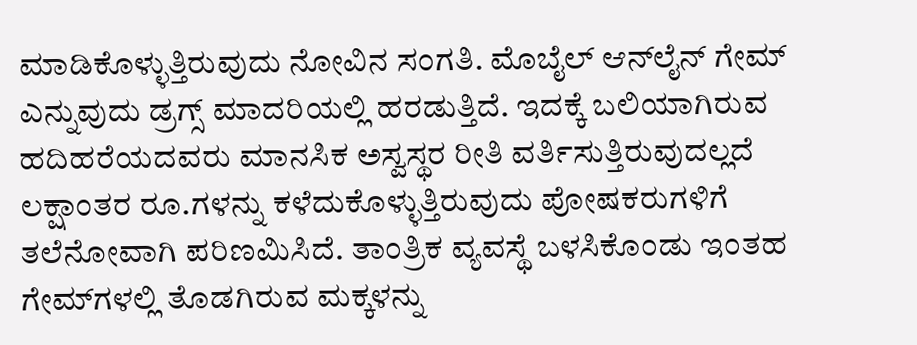ಮಾಡಿಕೊಳ್ಳುತ್ತಿರುವುದು ನೋವಿನ ಸಂಗತಿ. ಮೊಬೈಲ್ ಆನ್‍ಲೈನ್ ಗೇಮ್ ಎನ್ನುವುದು ಡ್ರಗ್ಸ್ ಮಾದರಿಯಲ್ಲಿ ಹರಡುತ್ತಿದೆ. ಇದಕ್ಕೆ ಬಲಿಯಾಗಿರುವ ಹದಿಹರೆಯದವರು ಮಾನಸಿಕ ಅಸ್ವಸ್ಥರ ರೀತಿ ವರ್ತಿಸುತ್ತಿರುವುದಲ್ಲದೆ ಲಕ್ಷಾಂತರ ರೂ.ಗಳನ್ನು ಕಳೆದುಕೊಳ್ಳುತ್ತಿರುವುದು ಪೋಷಕರುಗಳಿಗೆ ತಲೆನೋವಾಗಿ ಪರಿಣಮಿಸಿದೆ. ತಾಂತ್ರಿಕ ವ್ಯವಸ್ಥೆ ಬಳಸಿಕೊಂಡು ಇಂತಹ ಗೇಮ್‍ಗಳಲ್ಲಿ ತೊಡಗಿರುವ ಮಕ್ಕಳನ್ನು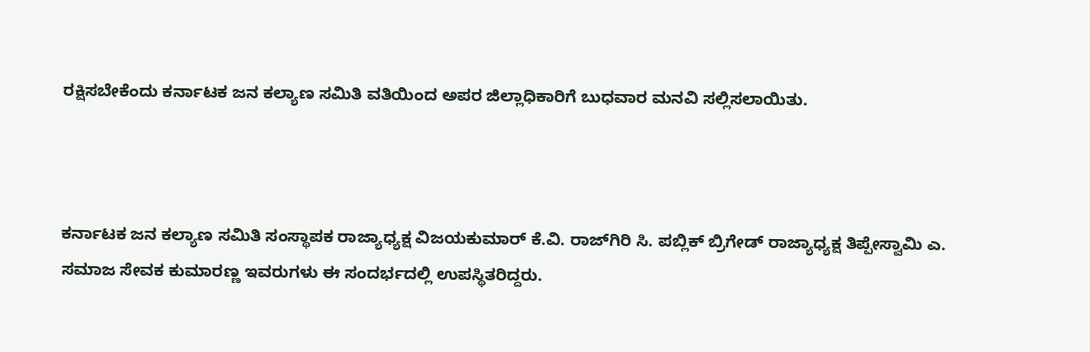ರಕ್ಷಿಸಬೇಕೆಂದು ಕರ್ನಾಟಕ ಜನ ಕಲ್ಯಾಣ ಸಮಿತಿ ವತಿಯಿಂದ ಅಪರ ಜಿಲ್ಲಾಧಿಕಾರಿಗೆ ಬುಧವಾರ ಮನವಿ ಸಲ್ಲಿಸಲಾಯಿತು.



ಕರ್ನಾಟಕ ಜನ ಕಲ್ಯಾಣ ಸಮಿತಿ ಸಂಸ್ಥಾಪಕ ರಾಜ್ಯಾಧ್ಯಕ್ಷ ವಿಜಯಕುಮಾರ್ ಕೆ.ವಿ. ರಾಜ್‍ಗಿರಿ ಸಿ. ಪಬ್ಲಿಕ್ ಬ್ರಿಗೇಡ್ ರಾಜ್ಯಾಧ್ಯಕ್ಷ ತಿಪ್ಪೇಸ್ವಾಮಿ ಎ. ಸಮಾಜ ಸೇವಕ ಕುಮಾರಣ್ಣ ಇವರುಗಳು ಈ ಸಂದರ್ಭದಲ್ಲಿ ಉಪಸ್ಥಿತರಿದ್ದರು.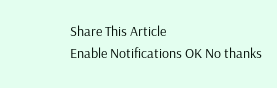Share This Article
Enable Notifications OK No thanks